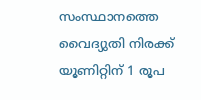സംസ്ഥാനത്തെ വൈദ്യുതി നിരക്ക് യൂണിറ്റിന് 1 രൂപ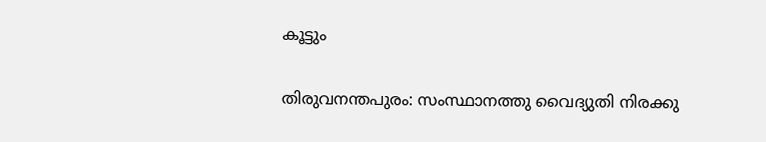കൂട്ടും

തിരുവനന്തപുരം: സംസ്ഥാനത്തു വൈദ്യുതി നിരക്കു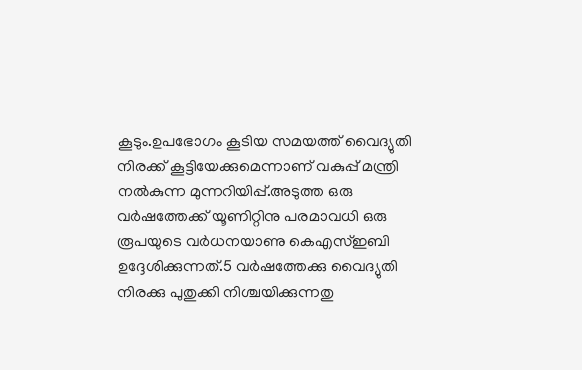കൂടും.ഉപഭോഗം കൂടിയ സമയത്ത് വൈദ്യുതി നിരക്ക് കൂട്ടിയേക്കുമെന്നാണ് വകുപ്പ് മന്ത്രി നല്‍കുന്ന മുന്നറിയിപ്പ്.അടുത്ത ഒരു വർഷത്തേക്ക് യൂണിറ്റിനു പരമാവധി ഒരു രൂപയുടെ വർധനയാണു കെഎസ്ഇബി ഉദ്ദേശിക്കുന്നത്.5 വർഷത്തേക്കു വൈദ്യുതി നിരക്കു പുതുക്കി നിശ്ചയിക്കുന്നതു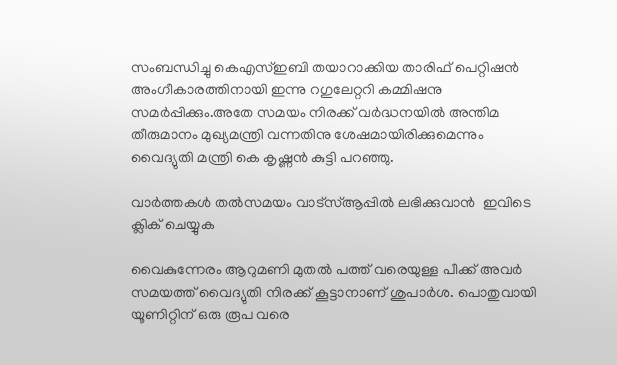സംബന്ധിച്ചു കെഎസ്ഇബി തയാറാക്കിയ താരിഫ് പെറ്റിഷൻ അംഗീകാരത്തിനായി ഇന്നു റഗുലേറ്ററി കമ്മിഷനു സമർപ്പിക്കും.അതേ സമയം നിരക്ക് വർദ്ധനയിൽ അന്തിമ തീരുമാനം മുഖ്യമന്ത്രി വന്നതിനു ശേഷമായിരിക്കുമെന്നും വൈദ്യുതി മന്ത്രി കെ കൃഷ്ണൻ കുട്ടി പറഞ്ഞു.

വാര്‍ത്തകള്‍ തല്‍സമയം വാട്‌സ്ആപ്പില്‍ ലഭിക്കുവാന്‍  ഇവിടെ ക്ലിക് ചെയ്യുക

വൈകുന്നേരം ആറുമണി മുതല്‍ പത്ത് വരെയുള്ള പീക്ക് അവര്‍ സമയത്ത് വൈദ്യുതി നിരക്ക് കൂട്ടാനാണ് ശുപാര്‍ശ. പൊതുവായി യൂണിറ്റിന് ഒരു രൂപ വരെ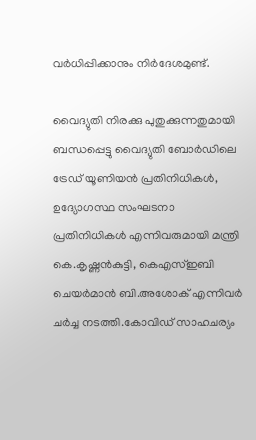വര്‍ധിപ്പിക്കാനും നിര്‍ദേശമുണ്ട്.

വൈദ്യുതി നിരക്കു പുതുക്കുന്ന‍തുമായി ബന്ധപ്പെട്ടു വൈദ്യുതി ബോർഡിലെ ട്രേഡ് യൂണിയൻ പ്രതിനിധികൾ, ഉദ്യോഗസ്ഥ സംഘടനാ പ്രതിനിധികൾ എന്നിവരുമായി മന്ത്രി കെ.കൃഷ്ണൻകുട്ടി, കെഎസ്ഇബി ചെയർമാൻ ബി.അശോക് എന്നിവർ ചർച്ച നടത്തി.കോവിഡ് സാഹചര്യം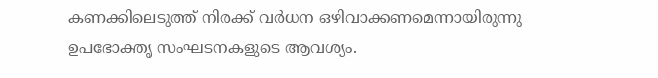കണക്കിലെടുത്ത് നിരക്ക് വർധന ഒഴിവാക്കണമെന്നായിരുന്നു ഉപഭോക്തൃ സംഘടനകളുടെ ആവശ്യം.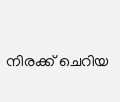നിരക്ക് ചെറിയ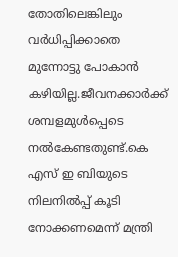തോതിലെങ്കിലും വർധിപ്പിക്കാതെ മുന്നോട്ടു പോകാൻ കഴിയില്ല.ജീവനക്കാർക്ക് ശമ്പളമുൾപ്പെടെ നൽകേണ്ടതുണ്ട്.കെ എസ് ഇ ബിയുടെ നിലനിൽപ്പ് കൂടി നോക്കണമെന്ന് മന്ത്രി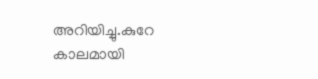അറിയിച്ചു.കുറേ കാലമായി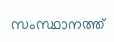സംസ്ഥാനത്ത്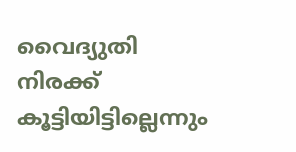വൈദ്യുതി നിരക്ക് കൂട്ടിയിട്ടില്ലെന്നും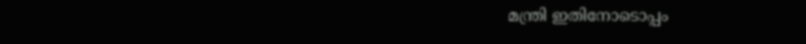മന്ത്രി ഇതിനോടൊപ്പം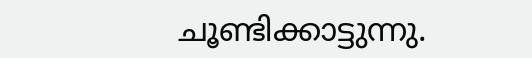ചൂണ്ടിക്കാട്ടുന്നു.